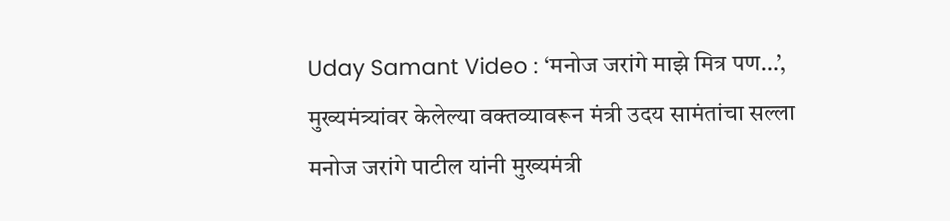Uday Samant Video : ‘मनोज जरांगे माझे मित्र पण…’, मुख्यमंत्र्यांवर केलेल्या वक्तव्यावरून मंत्री उदय सामंतांचा सल्ला
मनोज जरांगे पाटील यांनी मुख्यमंत्री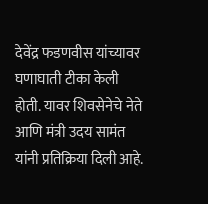देवेंद्र फडणवीस यांच्यावर घणाघाती टीका केली होती. यावर शिवसेनेचे नेते आणि मंत्री उदय सामंत यांनी प्रतिक्रिया दिली आहे.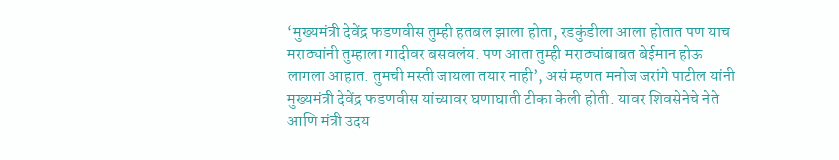‘मुख्यमंत्री देवेंद्र फडणवीस तुम्ही हतबल झाला होता, रडकुंडीला आला होतात पण याच मराठ्यांनी तुम्हाला गादीवर बसवलंय. पण आता तुम्ही मराठ्यांबाबत बेईमान होऊ लागला आहात. तुमची मस्ती जायला तयार नाही’, असं म्हणत मनोज जरांगे पाटील यांनी मुख्यमंत्री देवेंद्र फडणवीस यांच्यावर घणाघाती टीका केली होती. यावर शिवसेनेचे नेते आणि मंत्री उदय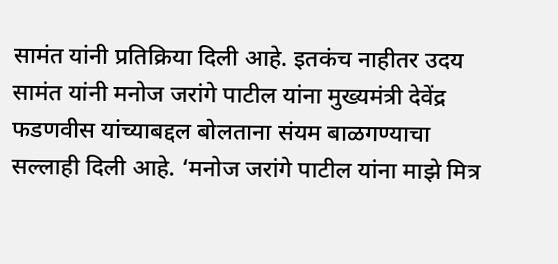सामंत यांनी प्रतिक्रिया दिली आहे. इतकंच नाहीतर उदय सामंत यांनी मनोज जरांगे पाटील यांना मुख्यमंत्री देवेंद्र फडणवीस यांच्याबद्दल बोलताना संयम बाळगण्याचा सल्लाही दिली आहे. ‘मनोज जरांगे पाटील यांना माझे मित्र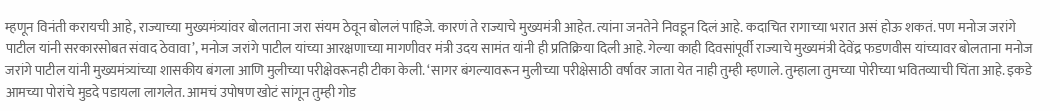म्हणून विनंती करायची आहे, राज्याच्या मुख्यमंत्र्यांवर बोलताना जरा संयम ठेवून बोललं पाहिजे. कारणं ते राज्याचे मुख्यमंत्री आहेत. त्यांना जनतेने निवडून दिलं आहे. कदाचित रागाच्या भरात असं होऊ शकतं. पण मनोज जरांगे पाटील यांनी सरकारसोबत संवाद ठेवावा’, मनोज जरांगे पाटील यांच्या आरक्षणाच्या मागणीवर मंत्री उदय सामंत यांनी ही प्रतिक्रिया दिली आहे. गेल्या काही दिवसांपूर्वी राज्याचे मुख्यमंत्री देवेंद्र फडणवीस यांच्यावर बोलताना मनोज जरांगे पाटील यांनी मुख्यमंत्र्यांच्या शासकीय बंगला आणि मुलीच्या परीक्षेवरूनही टीका केली. ‘सागर बंगल्यावरून मुलीच्या परीक्षेसाठी वर्षावर जाता येत नाही तुम्ही म्हणाले. तुम्हाला तुमच्या पोरीच्या भवितव्याची चिंता आहे. इकडे आमच्या पोरांचे मुडदे पडायला लागलेत. आमचं उपोषण खोटं सांगून तुम्ही गोड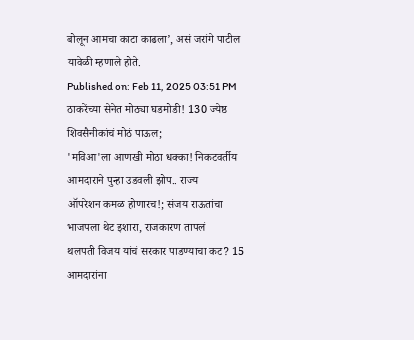बोलून आमचा काटा काढला’, असं जरांगे पाटील यावेळी म्हणाले होते.
Published on: Feb 11, 2025 03:51 PM
ठाकरेंच्या सेनेत मोठ्या घडमोडी! 130 ज्येष्ठ शिवसैनीकांचं मोठं पाऊल;
'मविआ'ला आणखी मोठा धक्का! निकटवर्तीय आमदाराने पुन्हा उडवली झोप.. राज्य
ऑपरेशन कमळ होणारच!; संजय राऊतांचा भाजपला थेट इशारा, राजकारण तापलं
थलपती विजय यांचं सरकार पाडण्याचा कट? 15 आमदारांना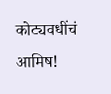कोट्यवधींचं आमिष!